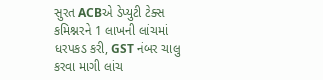સુરત ACBએ ડેપ્યુટી ટેક્સ કમિશ્નરને 1 લાખની લાંચમાં ધરપકડ કરી, GST નંબર ચાલુ કરવા માગી લાંચ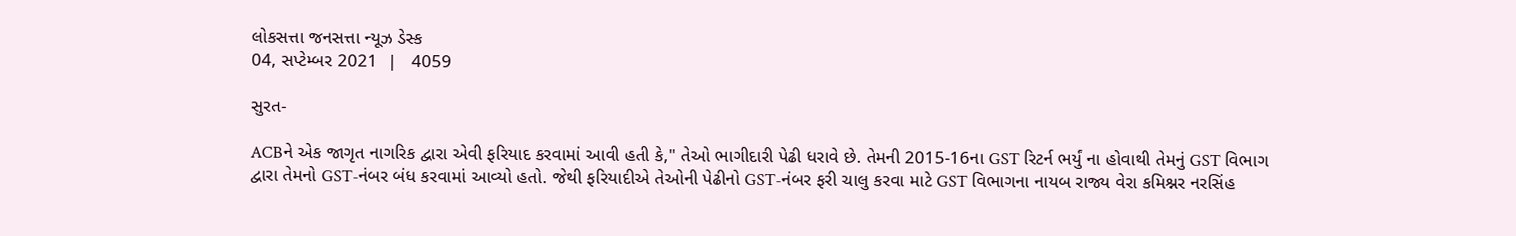લોકસત્તા જનસત્તા ન્યૂઝ ડેસ્ક
04, સપ્ટેમ્બર 2021  |   4059

સુરત-

ACBને એક જાગૃત નાગરિક દ્વારા એવી ફરિયાદ કરવામાં આવી હતી કે," તેઓ ભાગીદારી પેઢી ધરાવે છે. તેમની 2015-16ના GST રિટર્ન ભર્યું ના હોવાથી તેમનું GST વિભાગ દ્વારા તેમનો GST-નંબર બંધ કરવામાં આવ્યો હતો. જેથી ફરિયાદીએ તેઓની પેઢીનો GST-નંબર ફરી ચાલુ કરવા માટે GST વિભાગના નાયબ રાજ્ય વેરા કમિશ્નર નરસિંહ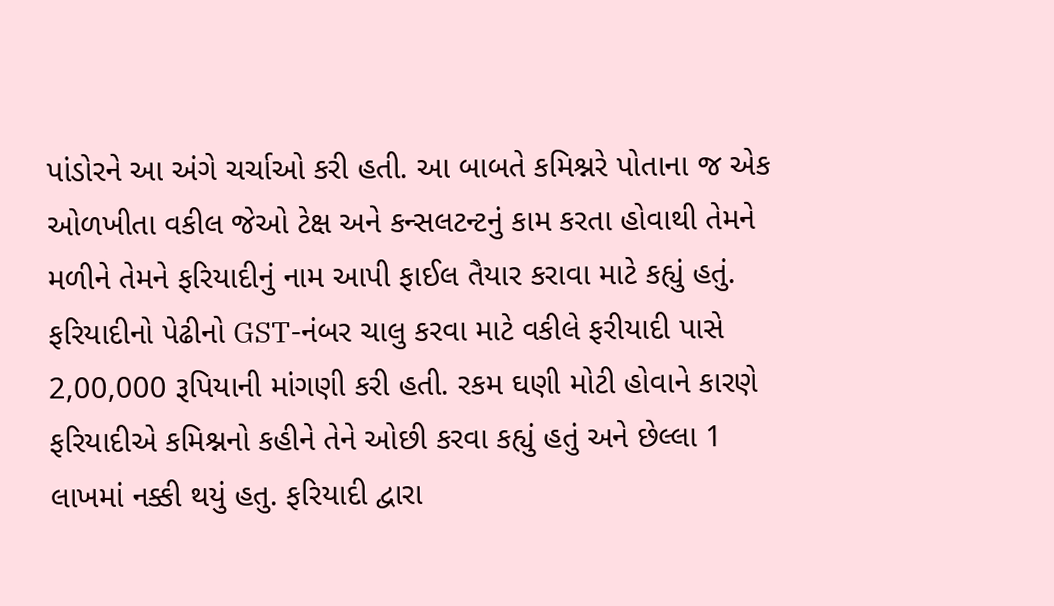પાંડોરને આ અંગે ચર્ચાઓ કરી હતી. આ બાબતે કમિશ્નરે પોતાના જ એક ઓળખીતા વકીલ જેઓ ટેક્ષ અને કન્સલટન્ટનું કામ કરતા હોવાથી તેમને મળીને તેમને ફરિયાદીનું નામ આપી ફાઈલ તૈયાર કરાવા માટે કહ્યું હતું. ફરિયાદીનો પેઢીનો GST-નંબર ચાલુ કરવા માટે વકીલે ફરીયાદી પાસે 2,00,000 રૂપિયાની માંગણી કરી હતી. રકમ ઘણી મોટી હોવાને કારણે ફરિયાદીએ કમિશ્નનો કહીને તેને ઓછી કરવા કહ્યું હતું અને છેલ્લા 1 લાખમાં નક્કી થયું હતુ. ફરિયાદી દ્વારા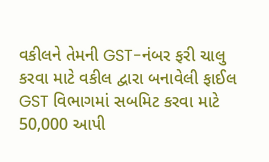વકીલને તેમની GST-નંબર ફરી ચાલુ કરવા માટે વકીલ દ્વારા બનાવેલી ફાઈલ GST વિભાગમાં સબમિટ કરવા માટે 50,000 આપી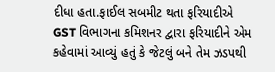દીધા હતા.ફાઈલ સબમીટ થતા ફરિયાદીએ GST વિભાગના કમિશનર દ્વારા ફરિયાદીને એમ કહેવામાં આવ્યું હતું કે જેટલું બને તેમ ઝડપથી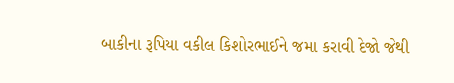બાકીના રૂપિયા વકીલ કિશોરભાઈને જમા કરાવી દેજો જેથી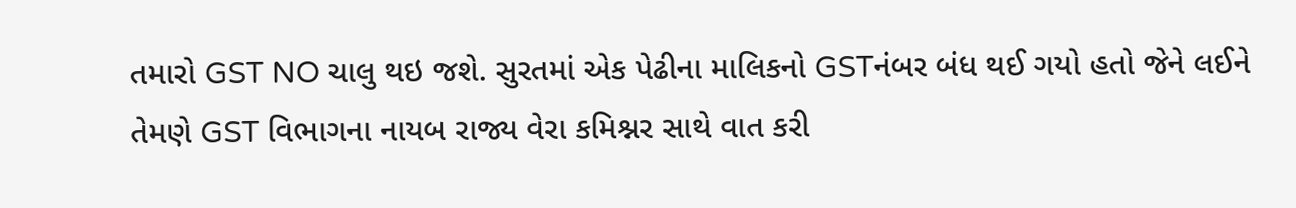તમારો GST NO ચાલુ થઇ જશે. સુરતમાં એક પેઢીના માલિકનો GSTનંબર બંધ થઈ ગયો હતો જેને લઈને તેમણે GST વિભાગના નાયબ રાજ્ય વેરા કમિશ્નર સાથે વાત કરી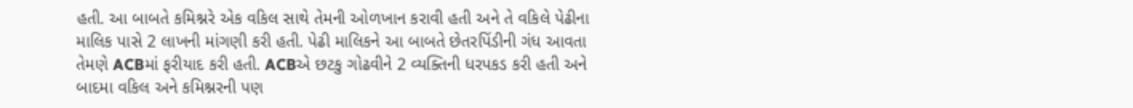હતી. આ બાબતે કમિશ્નરે એક વકિલ સાથે તેમની ઓળખાન કરાવી હતી અને તે વકિલે પેઢીના માલિક પાસે 2 લાખની માંગણી કરી હતી. પેઢી માલિકને આ બાબતે છેતરપિંડીની ગંધ આવતા તેમણે ACBમાં ફરીયાદ કરી હતી. ACBએ છટકુ ગોઢવીને 2 વ્યક્તિની ધરપકડ કરી હતી અને બાદમા વકિલ અને કમિશ્નરની પણ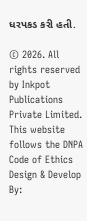ધરપકડ કરી હતી.

© 2026. All rights reserved by Inkpot Publications Private Limited.
This website follows the DNPA Code of Ethics
Design & Develop By: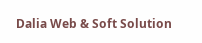Dalia Web & Soft Solution